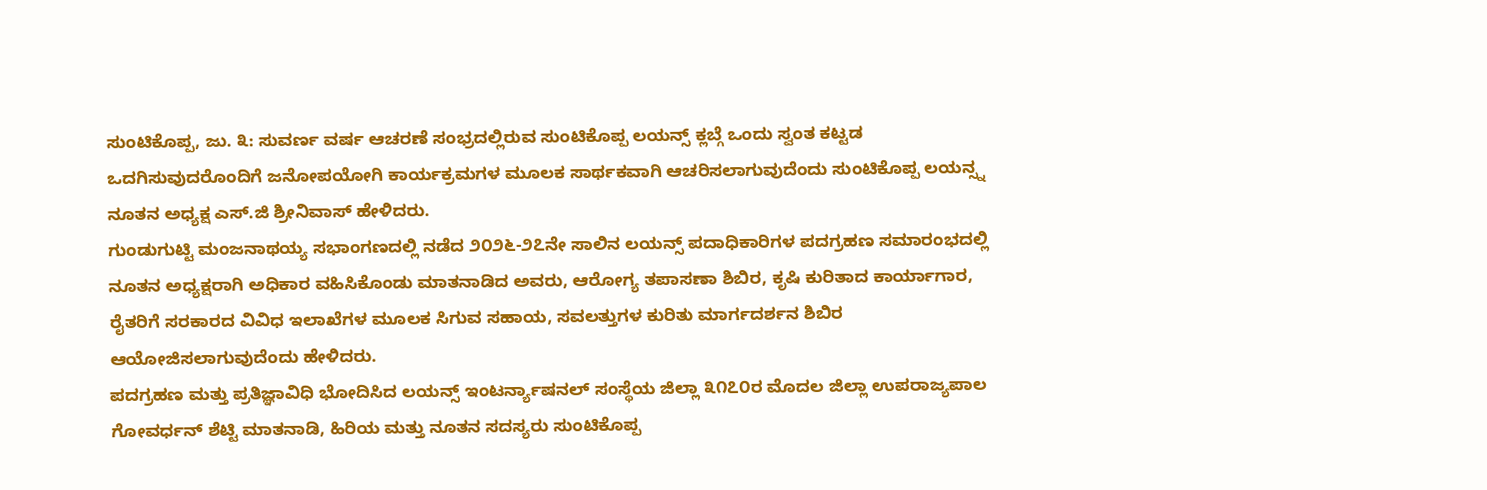ಸುಂಟಿಕೊಪ್ಪ, ಜು. ೩: ಸುವರ್ಣ ವರ್ಷ ಆಚರಣೆ ಸಂಭ್ರದಲ್ಲಿರುವ ಸುಂಟಿಕೊಪ್ಪ ಲಯನ್ಸ್ ಕ್ಲಬ್ಗೆ ಒಂದು ಸ್ವಂತ ಕಟ್ಟಡ ಒದಗಿಸುವುದರೊಂದಿಗೆ ಜನೋಪಯೋಗಿ ಕಾರ್ಯಕ್ರಮಗಳ ಮೂಲಕ ಸಾರ್ಥಕವಾಗಿ ಆಚರಿಸಲಾಗುವುದೆಂದು ಸುಂಟಿಕೊಪ್ಪ ಲಯನ್ಸ್ನ ನೂತನ ಅಧ್ಯಕ್ಷ ಎಸ್.ಜಿ ಶ್ರೀನಿವಾಸ್ ಹೇಳಿದರು.
ಗುಂಡುಗುಟ್ಟಿ ಮಂಜನಾಥಯ್ಯ ಸಭಾಂಗಣದಲ್ಲಿ ನಡೆದ ೨೦೨೬-೨೭ನೇ ಸಾಲಿನ ಲಯನ್ಸ್ ಪದಾಧಿಕಾರಿಗಳ ಪದಗ್ರಹಣ ಸಮಾರಂಭದಲ್ಲಿ ನೂತನ ಅಧ್ಯಕ್ಷರಾಗಿ ಅಧಿಕಾರ ವಹಿಸಿಕೊಂಡು ಮಾತನಾಡಿದ ಅವರು, ಆರೋಗ್ಯ ತಪಾಸಣಾ ಶಿಬಿರ, ಕೃಷಿ ಕುರಿತಾದ ಕಾರ್ಯಾಗಾರ, ರೈತರಿಗೆ ಸರಕಾರದ ವಿವಿಧ ಇಲಾಖೆಗಳ ಮೂಲಕ ಸಿಗುವ ಸಹಾಯ, ಸವಲತ್ತುಗಳ ಕುರಿತು ಮಾರ್ಗದರ್ಶನ ಶಿಬಿರ ಆಯೋಜಿಸಲಾಗುವುದೆಂದು ಹೇಳಿದರು.
ಪದಗ್ರಹಣ ಮತ್ತು ಪ್ರತಿಜ್ಞಾವಿಧಿ ಭೋದಿಸಿದ ಲಯನ್ಸ್ ಇಂಟರ್ನ್ಯಾಷನಲ್ ಸಂಸ್ಥೆಯ ಜಿಲ್ಲಾ ೩೧೭೦ರ ಮೊದಲ ಜಿಲ್ಲಾ ಉಪರಾಜ್ಯಪಾಲ ಗೋವರ್ಧನ್ ಶೆಟ್ಟಿ ಮಾತನಾಡಿ, ಹಿರಿಯ ಮತ್ತು ನೂತನ ಸದಸ್ಯರು ಸುಂಟಿಕೊಪ್ಪ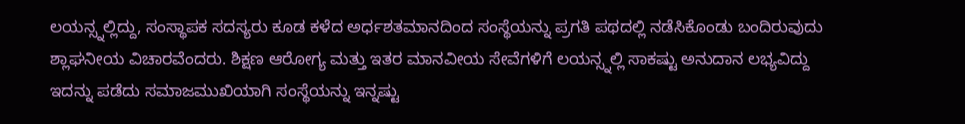ಲಯನ್ಸ್ನಲ್ಲಿದ್ದು, ಸಂಸ್ಥಾಪಕ ಸದಸ್ಯರು ಕೂಡ ಕಳೆದ ಅರ್ಧಶತಮಾನದಿಂದ ಸಂಸ್ಥೆಯನ್ನು ಪ್ರಗತಿ ಪಥದಲ್ಲಿ ನಡೆಸಿಕೊಂಡು ಬಂದಿರುವುದು ಶ್ಲಾಘನೀಯ ವಿಚಾರವೆಂದರು. ಶಿಕ್ಷಣ ಆರೋಗ್ಯ ಮತ್ತು ಇತರ ಮಾನವೀಯ ಸೇವೆಗಳಿಗೆ ಲಯನ್ಸ್ನಲ್ಲಿ ಸಾಕಷ್ಟು ಅನುದಾನ ಲಭ್ಯವಿದ್ದು ಇದನ್ನು ಪಡೆದು ಸಮಾಜಮುಖಿಯಾಗಿ ಸಂಸ್ಥೆಯನ್ನು ಇನ್ನಷ್ಟು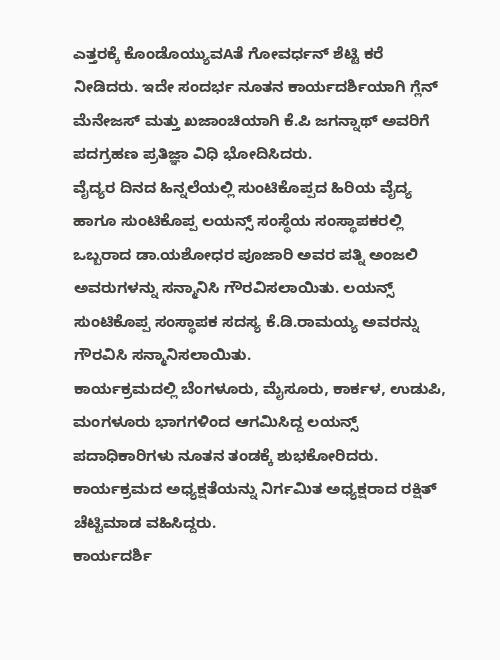ಎತ್ತರಕ್ಕೆ ಕೊಂಡೊಯ್ಯುವAತೆ ಗೋವರ್ಧನ್ ಶೆಟ್ಟಿ ಕರೆ ನೀಡಿದರು. ಇದೇ ಸಂದರ್ಭ ನೂತನ ಕಾರ್ಯದರ್ಶಿಯಾಗಿ ಗ್ಲೆನ್ ಮೆನೇಜಸ್ ಮತ್ತು ಖಜಾಂಚಿಯಾಗಿ ಕೆ.ಪಿ ಜಗನ್ನಾಥ್ ಅವರಿಗೆ ಪದಗ್ರಹಣ ಪ್ರತಿಜ್ಞಾ ವಿಧಿ ಭೋದಿಸಿದರು.
ವೈದ್ಯರ ದಿನದ ಹಿನ್ನಲೆಯಲ್ಲಿ ಸುಂಟಿಕೊಪ್ಪದ ಹಿರಿಯ ವೈದ್ಯ ಹಾಗೂ ಸುಂಟಿಕೊಪ್ಪ ಲಯನ್ಸ್ ಸಂಸ್ಥೆಯ ಸಂಸ್ಥಾಪಕರಲ್ಲಿ ಒಬ್ಬರಾದ ಡಾ.ಯಶೋಧರ ಪೂಜಾರಿ ಅವರ ಪತ್ನಿ ಅಂಜಲಿ ಅವರುಗಳನ್ನು ಸನ್ಮಾನಿಸಿ ಗೌರವಿಸಲಾಯಿತು. ಲಯನ್ಸ್ ಸುಂಟಿಕೊಪ್ಪ ಸಂಸ್ಥಾಪಕ ಸದಸ್ಯ ಕೆ.ಡಿ.ರಾಮಯ್ಯ ಅವರನ್ನು ಗೌರವಿಸಿ ಸನ್ಮಾನಿಸಲಾಯಿತು.
ಕಾರ್ಯಕ್ರಮದಲ್ಲಿ ಬೆಂಗಳೂರು, ಮೈಸೂರು, ಕಾರ್ಕಳ, ಉಡುಪಿ, ಮಂಗಳೂರು ಭಾಗಗಳಿಂದ ಆಗಮಿಸಿದ್ದ ಲಯನ್ಸ್ ಪದಾಧಿಕಾರಿಗಳು ನೂತನ ತಂಡಕ್ಕೆ ಶುಭಕೋರಿದರು. ಕಾರ್ಯಕ್ರಮದ ಅಧ್ಯಕ್ಷತೆಯನ್ನು ನಿರ್ಗಮಿತ ಅಧ್ಯಕ್ಷರಾದ ರಕ್ಷಿತ್ ಚೆಟ್ಟಿಮಾಡ ವಹಿಸಿದ್ದರು.
ಕಾರ್ಯದರ್ಶಿ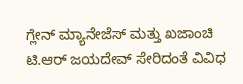ಗ್ಲೇನ್ ಮ್ಯಾನೇಜೆಸ್ ಮತ್ತು ಖಜಾಂಚಿ ಟಿ.ಆರ್ ಜಯದೇವ್ ಸೇರಿದಂತೆ ವಿವಿಧ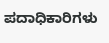ಪದಾಧಿಕಾರಿಗಳು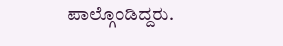ಪಾಲ್ಗೊಂಡಿದ್ದರು.